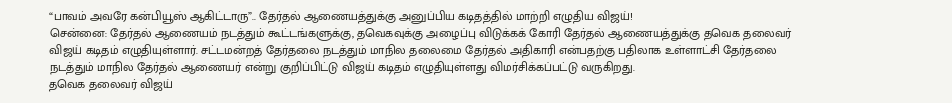“பாவம் அவரே கன்பியூஸ் ஆகிட்டாரு”.. தேர்தல் ஆணையத்துக்கு அனுப்பிய கடிதத்தில் மாற்றி எழுதிய விஜய்!
சென்னை: தேர்தல் ஆணையம் நடத்தும் கூட்டங்களுக்கு, தவெகவுக்கு அழைப்பு விடுக்கக் கோரி தேர்தல் ஆணையத்துக்கு தவெக தலைவர் விஜய் கடிதம் எழுதியுள்ளார். சட்டமன்றத் தேர்தலை நடத்தும் மாநில தலைமை தேர்தல் அதிகாரி என்பதற்கு பதிலாக உள்ளாட்சி தேர்தலை நடத்தும் மாநில தேர்தல் ஆணையர் என்று குறிப்பிட்டு விஜய் கடிதம் எழுதியுள்ளது விமர்சிக்கப்பட்டு வருகிறது.
தவெக தலைவர் விஜய்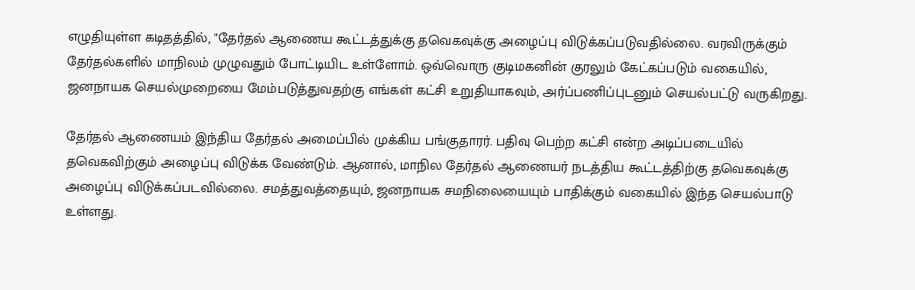எழுதியுள்ள கடிதத்தில், "தேர்தல் ஆணைய கூட்டத்துக்கு தவெகவுக்கு அழைப்பு விடுக்கப்படுவதில்லை. வரவிருக்கும் தேர்தல்களில் மாநிலம் முழுவதும் போட்டியிட உள்ளோம். ஒவ்வொரு குடிமகனின் குரலும் கேட்கப்படும் வகையில், ஜனநாயக செயல்முறையை மேம்படுத்துவதற்கு எங்கள் கட்சி உறுதியாகவும், அர்ப்பணிப்புடனும் செயல்பட்டு வருகிறது.

தேர்தல் ஆணையம் இந்திய தேர்தல் அமைப்பில் முக்கிய பங்குதாரர். பதிவு பெற்ற கட்சி என்ற அடிப்படையில் தவெகவிற்கும் அழைப்பு விடுக்க வேண்டும். ஆனால், மாநில தேர்தல் ஆணையர் நடத்திய கூட்டத்திற்கு தவெகவுக்கு அழைப்பு விடுக்கப்படவில்லை. சமத்துவத்தையும், ஜனநாயக சமநிலையையும் பாதிக்கும் வகையில் இந்த செயல்பாடு உள்ளது.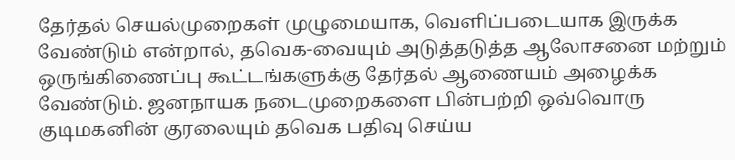தேர்தல் செயல்முறைகள் முழுமையாக, வெளிப்படையாக இருக்க வேண்டும் என்றால், தவெக-வையும் அடுத்தடுத்த ஆலோசனை மற்றும் ஒருங்கிணைப்பு கூட்டங்களுக்கு தேர்தல் ஆணையம் அழைக்க வேண்டும். ஜனநாயக நடைமுறைகளை பின்பற்றி ஒவ்வொரு குடிமகனின் குரலையும் தவெக பதிவு செய்ய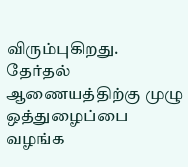விரும்புகிறது. தேர்தல் ஆணையத்திற்கு முழு ஒத்துழைப்பை வழங்க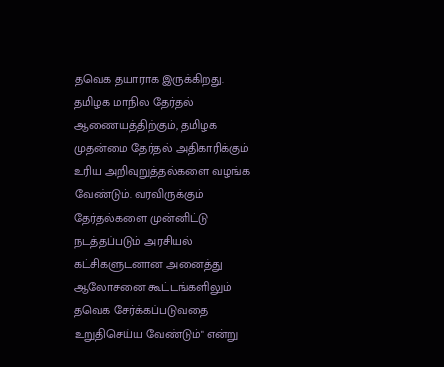தவெக தயாராக இருக்கிறது.
தமிழக மாநில தேர்தல் ஆணையத்திற்கும், தமிழக முதன்மை தேர்தல் அதிகாரிக்கும் உரிய அறிவுறுத்தல்களை வழங்க வேண்டும். வரவிருக்கும் தேர்தல்களை முன்னிட்டு நடத்தப்படும் அரசியல் கட்சிகளுடனான அனைத்து ஆலோசனை கூட்டங்களிலும் தவெக சேர்க்கப்படுவதை உறுதிசெய்ய வேண்டும்" என்று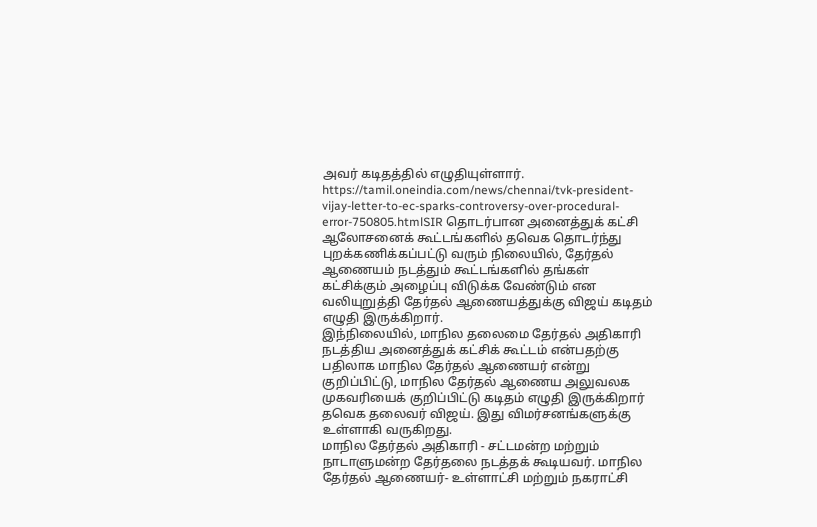அவர் கடிதத்தில் எழுதியுள்ளார்.
https://tamil.oneindia.com/news/chennai/tvk-president-vijay-letter-to-ec-sparks-controversy-over-procedural-error-750805.htmlSIR தொடர்பான அனைத்துக் கட்சி ஆலோசனைக் கூட்டங்களில் தவெக தொடர்ந்து புறக்கணிக்கப்பட்டு வரும் நிலையில், தேர்தல் ஆணையம் நடத்தும் கூட்டங்களில் தங்கள் கட்சிக்கும் அழைப்பு விடுக்க வேண்டும் என வலியுறுத்தி தேர்தல் ஆணையத்துக்கு விஜய் கடிதம் எழுதி இருக்கிறார்.
இந்நிலையில், மாநில தலைமை தேர்தல் அதிகாரி நடத்திய அனைத்துக் கட்சிக் கூட்டம் என்பதற்கு பதிலாக மாநில தேர்தல் ஆணையர் என்று குறிப்பிட்டு, மாநில தேர்தல் ஆணைய அலுவலக முகவரியைக் குறிப்பிட்டு கடிதம் எழுதி இருக்கிறார் தவெக தலைவர் விஜய். இது விமர்சனங்களுக்கு உள்ளாகி வருகிறது.
மாநில தேர்தல் அதிகாரி - சட்டமன்ற மற்றும் நாடாளுமன்ற தேர்தலை நடத்தக் கூடியவர். மாநில தேர்தல் ஆணையர்- உள்ளாட்சி மற்றும் நகராட்சி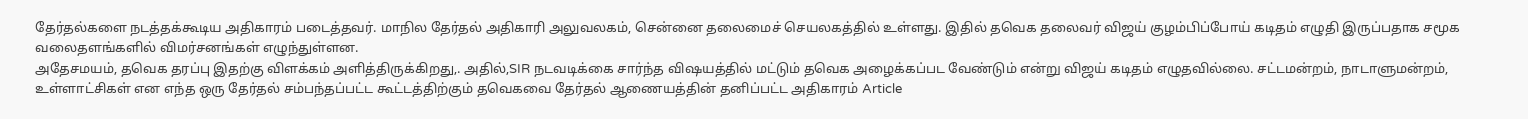தேர்தல்களை நடத்தக்கூடிய அதிகாரம் படைத்தவர். மாநில தேர்தல் அதிகாரி அலுவலகம், சென்னை தலைமைச் செயலகத்தில் உள்ளது. இதில் தவெக தலைவர் விஜய் குழம்பிப்போய் கடிதம் எழுதி இருப்பதாக சமூக வலைதளங்களில் விமர்சனங்கள் எழுந்துள்ளன.
அதேசமயம், தவெக தரப்பு இதற்கு விளக்கம் அளித்திருக்கிறது,. அதில்,SIR நடவடிக்கை சார்ந்த விஷயத்தில் மட்டும் தவெக அழைக்கப்பட வேண்டும் என்று விஜய் கடிதம் எழுதவில்லை. சட்டமன்றம், நாடாளுமன்றம், உள்ளாட்சிகள் என எந்த ஒரு தேர்தல் சம்பந்தப்பட்ட கூட்டத்திற்கும் தவெகவை தேர்தல் ஆணையத்தின் தனிப்பட்ட அதிகாரம் Article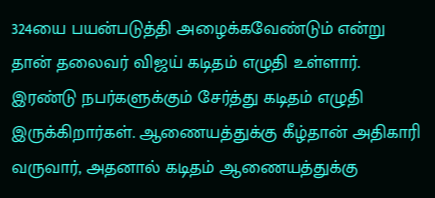324யை பயன்படுத்தி அழைக்கவேண்டும் என்று தான் தலைவர் விஜய் கடிதம் எழுதி உள்ளார்.
இரண்டு நபர்களுக்கும் சேர்த்து கடிதம் எழுதி இருக்கிறார்கள். ஆணையத்துக்கு கீழ்தான் அதிகாரி வருவார், அதனால் கடிதம் ஆணையத்துக்கு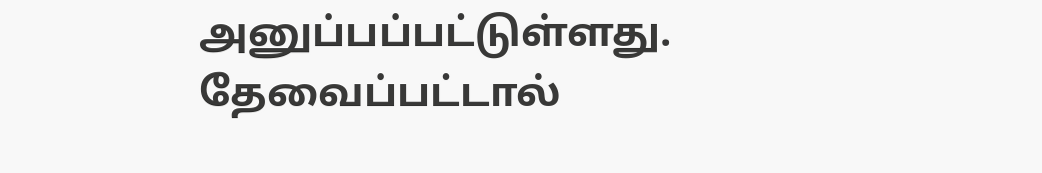அனுப்பப்பட்டுள்ளது. தேவைப்பட்டால்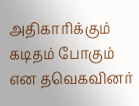அதிகாரிக்கும் கடிதம் போகும் என தவெகவினர்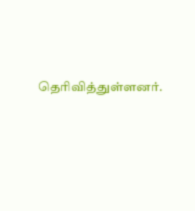தெரிவித்துள்ளனர்.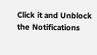Click it and Unblock the Notifications